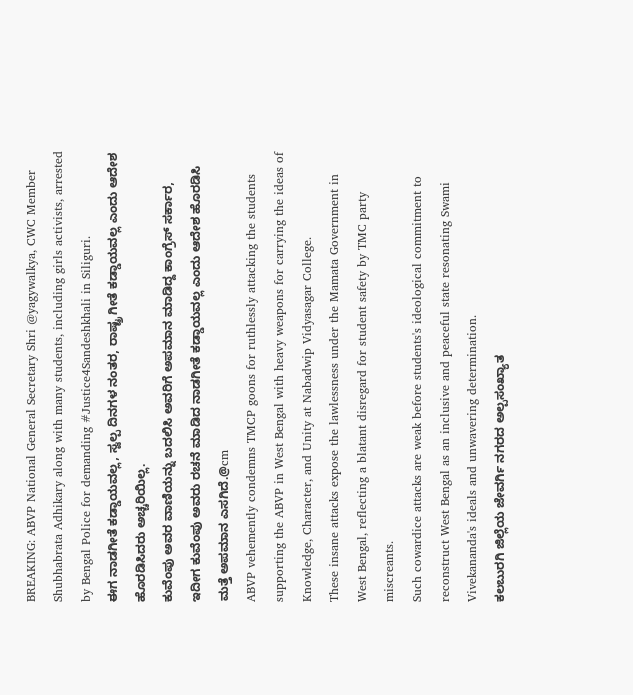BREAKING: ABVP National General Secretary Shri @yagywalkya, CWC Member Shubhabrata Adhikary along with many students, including girls activists, arrested by Bengal Police for demanding #Justice4Sandeshkhali in Siliguri.
ಈಗ ನಾಡಗೀತೆ ಕಡ್ಡಾಯವಲ್ಲ, ಸ್ವಲ್ಪ ದಿನಗಳ ನಂತರ, ರಾಷ್ಟ್ರ ಗೀತೆ ಕಡ್ಡಾಯವಲ್ಲ ಎಂದು ಆದೇಶ ಹೊರಡಿಸಿದರು ಅಚ್ಚರಿಯಿಲ್ಲ.
ಕುವೆಂಪು ಅವರ ವಾಣಿಯನ್ನು ಬದಲಿಸಿ ಅವರಿಗೆ ಅಪಮಾನ ಮಾಡಿದ್ದ ಕಾಂಗ್ರೆಸ್ ಸರ್ಕಾರ, ಇದೀಗ ಕುವೆಂಪು ಅವರು ರಚನೆ ಮಾಡಿದ ನಾಡಗೀತೆ ಕಡ್ಡಾಯವಲ್ಲ ಎಂದು ಆದೇಶ ಹೊರಡಿಸಿ ಮತ್ತೆ ಅಪಮಾನ ಎಸಗಿದೆ.@cm
ABVP vehemently condemns TMCP goons for ruthlessly attacking the students supporting the ABVP in West Bengal with heavy weapons for carrying the ideas of Knowledge, Character, and Unity at Nabadwip Vidyasagar College.
These insane attacks expose the lawlessness under the Mamata Government in West Bengal, reflecting a blatant disregard for student safety by TMC party miscreants.
Such cowardice attacks are weak before students's ideological commitment to reconstruct West Bengal as an inclusive and peaceful state resonating Swami Vivekananda's ideals and unwavering determination.
ಕಲಬುರಗಿ ಜಿಲ್ಲೆಯ ಜೇವರ್ಗಿ ನಗರದ ಅಲ್ಪಸಂಖ್ಯಾತ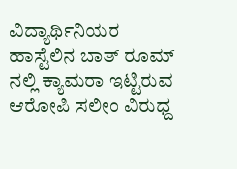ವಿದ್ಯಾರ್ಥಿನಿಯರ ಹಾಸ್ಟೆಲಿನ ಬಾತ್ ರೂಮ್ ನಲ್ಲಿ ಕ್ಯಾಮರಾ ಇಟ್ಟಿರುವ ಆರೋಪಿ ಸಲೀಂ ವಿರುಧ್ದ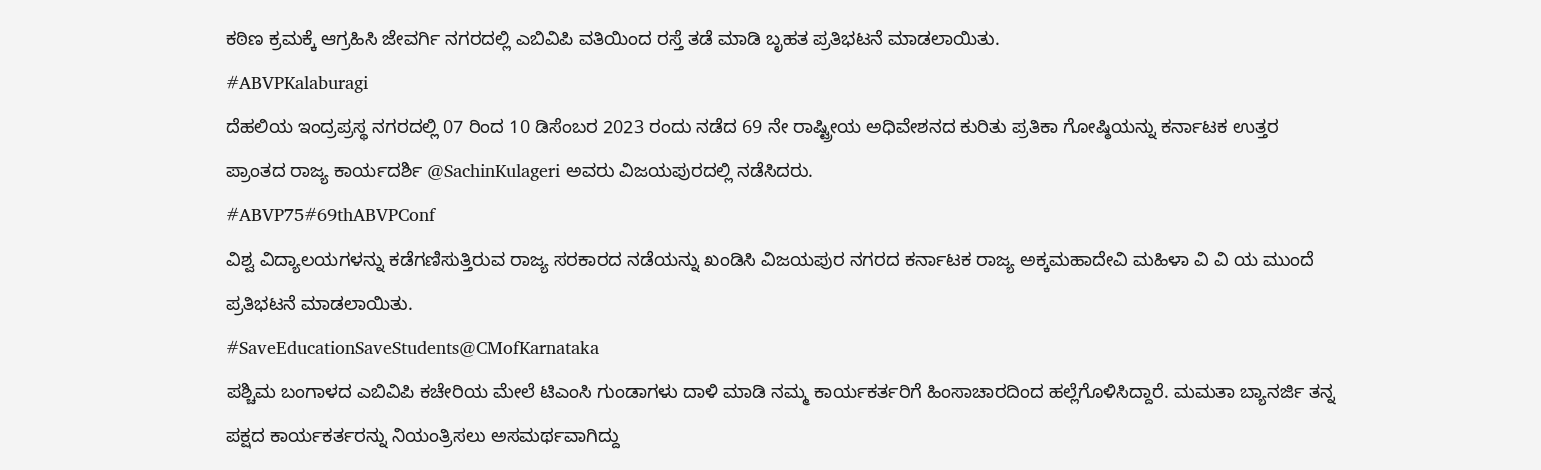ಕಠಿಣ ಕ್ರಮಕ್ಕೆ ಆಗ್ರಹಿಸಿ ಜೇವರ್ಗಿ ನಗರದಲ್ಲಿ ಎಬಿವಿಪಿ ವತಿಯಿಂದ ರಸ್ತೆ ತಡೆ ಮಾಡಿ ಬೃಹತ ಪ್ರತಿಭಟನೆ ಮಾಡಲಾಯಿತು.
#ABVPKalaburagi
ದೆಹಲಿಯ ಇಂದ್ರಪ್ರಸ್ಥ ನಗರದಲ್ಲಿ 07 ರಿಂದ 10 ಡಿಸೆಂಬರ 2023 ರಂದು ನಡೆದ 69 ನೇ ರಾಷ್ಟ್ರೀಯ ಅಧಿವೇಶನದ ಕುರಿತು ಪ್ರತಿಕಾ ಗೋಷ್ಠಿಯನ್ನು ಕರ್ನಾಟಕ ಉತ್ತರ ಪ್ರಾಂತದ ರಾಜ್ಯ ಕಾರ್ಯದರ್ಶಿ @SachinKulageri ಅವರು ವಿಜಯಪುರದಲ್ಲಿ ನಡೆಸಿದರು.
#ABVP75#69thABVPConf
ವಿಶ್ವ ವಿದ್ಯಾಲಯಗಳನ್ನು ಕಡೆಗಣಿಸುತ್ತಿರುವ ರಾಜ್ಯ ಸರಕಾರದ ನಡೆಯನ್ನು ಖಂಡಿಸಿ ವಿಜಯಪುರ ನಗರದ ಕರ್ನಾಟಕ ರಾಜ್ಯ ಅಕ್ಕಮಹಾದೇವಿ ಮಹಿಳಾ ವಿ ವಿ ಯ ಮುಂದೆ ಪ್ರತಿಭಟನೆ ಮಾಡಲಾಯಿತು.
#SaveEducationSaveStudents@CMofKarnataka
ಪಶ್ಚಿಮ ಬಂಗಾಳದ ಎಬಿವಿಪಿ ಕಚೇರಿಯ ಮೇಲೆ ಟಿಎಂಸಿ ಗುಂಡಾಗಳು ದಾಳಿ ಮಾಡಿ ನಮ್ಮ ಕಾರ್ಯಕರ್ತರಿಗೆ ಹಿಂಸಾಚಾರದಿಂದ ಹಲ್ಲೆಗೊಳಿಸಿದ್ದಾರೆ. ಮಮತಾ ಬ್ಯಾನರ್ಜಿ ತನ್ನ ಪಕ್ಷದ ಕಾರ್ಯಕರ್ತರನ್ನು ನಿಯಂತ್ರಿಸಲು ಅಸಮರ್ಥವಾಗಿದ್ದು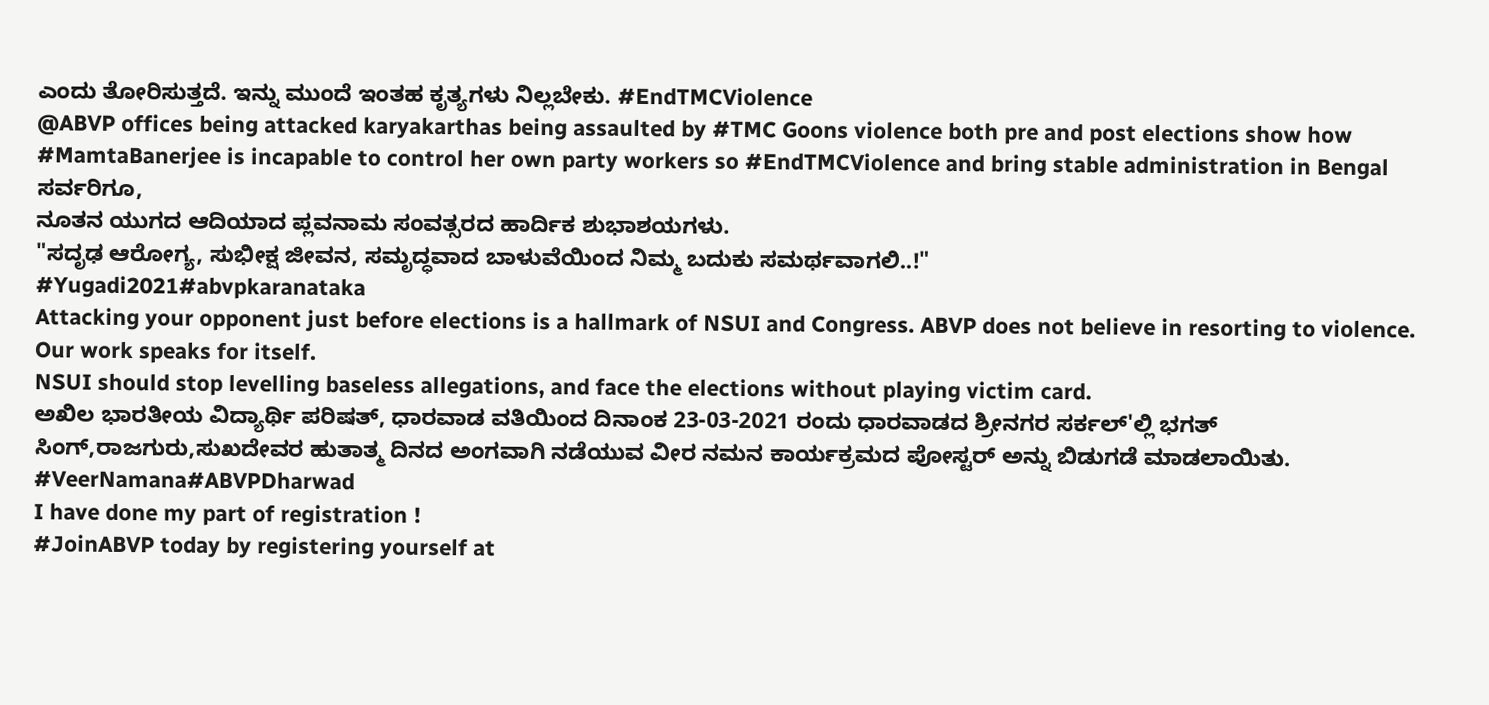ಎಂದು ತೋರಿಸುತ್ತದೆ. ಇನ್ನು ಮುಂದೆ ಇಂತಹ ಕೃತ್ಯಗಳು ನಿಲ್ಲಬೇಕು. #EndTMCViolence
@ABVP offices being attacked karyakarthas being assaulted by #TMC Goons violence both pre and post elections show how #MamtaBanerjee is incapable to control her own party workers so #EndTMCViolence and bring stable administration in Bengal
ಸರ್ವರಿಗೂ,
ನೂತನ ಯುಗದ ಆದಿಯಾದ ಪ್ಲವನಾಮ ಸಂವತ್ಸರದ ಹಾರ್ದಿಕ ಶುಭಾಶಯಗಳು.
"ಸದೃಢ ಆರೋಗ್ಯ, ಸುಭೀಕ್ಷ ಜೀವನ, ಸಮೃದ್ಧವಾದ ಬಾಳುವೆಯಿಂದ ನಿಮ್ಮ ಬದುಕು ಸಮರ್ಥವಾಗಲಿ..!"
#Yugadi2021#abvpkaranataka
Attacking your opponent just before elections is a hallmark of NSUI and Congress. ABVP does not believe in resorting to violence. Our work speaks for itself.
NSUI should stop levelling baseless allegations, and face the elections without playing victim card.
ಅಖಿಲ ಭಾರತೀಯ ವಿದ್ಯಾರ್ಥಿ ಪರಿಷತ್, ಧಾರವಾಡ ವತಿಯಿಂದ ದಿನಾಂಕ 23-03-2021 ರಂದು ಧಾರವಾಡದ ಶ್ರೀನಗರ ಸರ್ಕಲ್'ಲ್ಲಿ ಭಗತ್ ಸಿಂಗ್,ರಾಜಗುರು,ಸುಖದೇವರ ಹುತಾತ್ಮ ದಿನದ ಅಂಗವಾಗಿ ನಡೆಯುವ ವೀರ ನಮನ ಕಾರ್ಯಕ್ರಮದ ಪೋಸ್ಟರ್ ಅನ್ನು ಬಿಡುಗಡೆ ಮಾಡಲಾಯಿತು.
#VeerNamana#ABVPDharwad
I have done my part of registration !
#JoinABVP today by registering yourself at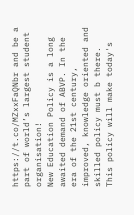https://t.co/MZxxFaQNbr and be a part of world’s largest student organisation!
New Education Policy is a long awaited demand of ABVP. In the era of the 21st century, improved, knowledge oriented and skilled policy must b there. This policy will make today's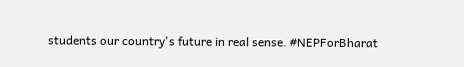students our country's future in real sense. #NEPForBharat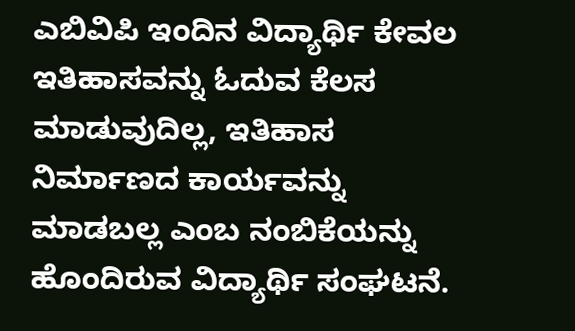ಎಬಿವಿಪಿ ಇಂದಿನ ವಿದ್ಯಾರ್ಥಿ ಕೇವಲ ಇತಿಹಾಸವನ್ನು ಓದುವ ಕೆಲಸ ಮಾಡುವುದಿಲ್ಲ, ಇತಿಹಾಸ ನಿರ್ಮಾಣದ ಕಾರ್ಯವನ್ನು ಮಾಡಬಲ್ಲ ಎಂಬ ನಂಬಿಕೆಯನ್ನು ಹೊಂದಿರುವ ವಿದ್ಯಾರ್ಥಿ ಸಂಘಟನೆ.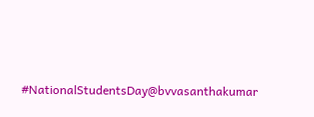#NationalStudentsDay@bvvasanthakumar